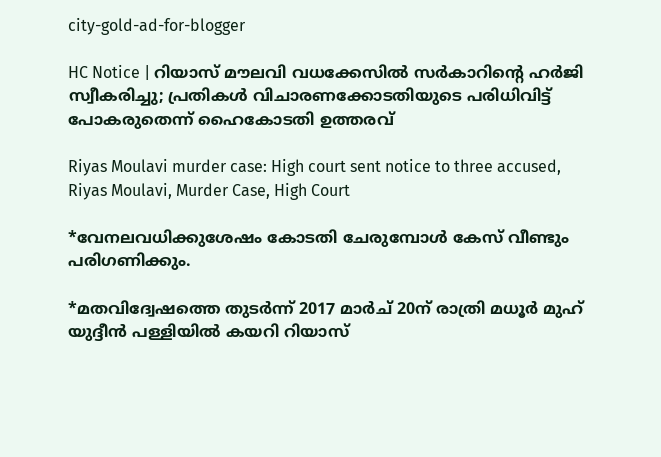city-gold-ad-for-blogger

HC Notice | റിയാസ് മൗലവി വധക്കേസില്‍ സര്‍കാറിന്റെ ഹര്‍ജി സ്വീകരിച്ചു; പ്രതികള്‍ വിചാരണക്കോടതിയുടെ പരിധിവിട്ട് പോകരുതെന്ന് ഹൈകോടതി ഉത്തരവ്

Riyas Moulavi murder case: High court sent notice to three accused, Riyas Moulavi, Murder Case, High Court

*വേനലവധിക്കുശേഷം കോടതി ചേരുമ്പോള്‍ കേസ് വീണ്ടും പരിഗണിക്കും.

*മതവിദ്വേഷത്തെ തുടര്‍ന്ന് 2017 മാര്‍ച് 20ന് രാത്രി മധൂര്‍ മുഹ് യുദ്ദീന്‍ പള്ളിയില്‍ കയറി റിയാസ്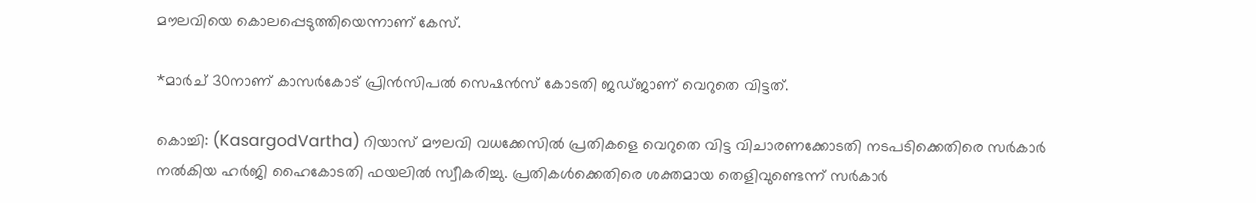മൗലവിയെ കൊലപ്പെടുത്തിയെന്നാണ് കേസ്.

*മാര്‍ച് 30നാണ് കാസര്‍കോട് പ്രിന്‍സിപല്‍ സെഷന്‍സ് കോടതി ജഡ്ജാണ് വെറുതെ വിട്ടത്.

കൊച്ചി: (KasargodVartha) റിയാസ് മൗലവി വധക്കേസില്‍ പ്രതികളെ വെറുതെ വിട്ട വിചാരണക്കോടതി നടപടിക്കെതിരെ സര്‍കാര്‍ നല്‍കിയ ഹര്‍ജി ഹൈകോടതി ഫയലില്‍ സ്വീകരിച്ചു. പ്രതികള്‍ക്കെതിരെ ശക്തമായ തെളിവുണ്ടെന്ന് സര്‍കാര്‍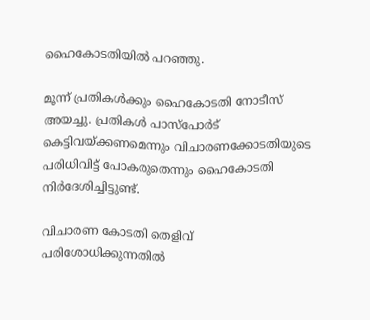ഹൈകോടതിയില്‍ പറഞ്ഞു.

മൂന്ന് പ്രതികള്‍ക്കും ഹൈകോടതി നോടീസ് അയച്ചു. പ്രതികള്‍ പാസ്പോര്‍ട് കെട്ടിവയ്ക്കണമെന്നും വിചാരണക്കോടതിയുടെ പരിധിവിട്ട് പോകരുതെന്നും ഹൈകോടതി നിര്‍ദേശിച്ചിട്ടുണ്ട്.

വിചാരണ കോടതി തെളിവ് പരിശോധിക്കുന്നതില്‍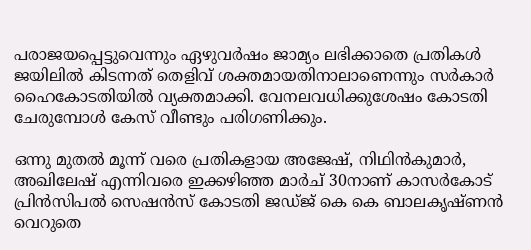പരാജയപ്പെട്ടുവെന്നും ഏഴുവര്‍ഷം ജാമ്യം ലഭിക്കാതെ പ്രതികള്‍ ജയിലില്‍ കിടന്നത് തെളിവ് ശക്തമായതിനാലാണെന്നും സര്‍കാര്‍ ഹൈകോടതിയില്‍ വ്യക്തമാക്കി. വേനലവധിക്കുശേഷം കോടതി ചേരുമ്പോള്‍ കേസ് വീണ്ടും പരിഗണിക്കും.

ഒന്നു മുതല്‍ മൂന്ന് വരെ പ്രതികളായ അജേഷ്, നിഥിന്‍കുമാര്‍, അഖിലേഷ് എന്നിവരെ ഇക്കഴിഞ്ഞ മാര്‍ച് 30നാണ് കാസര്‍കോട് പ്രിന്‍സിപല്‍ സെഷന്‍സ് കോടതി ജഡ്ജ് കെ കെ ബാലകൃഷ്ണന്‍ വെറുതെ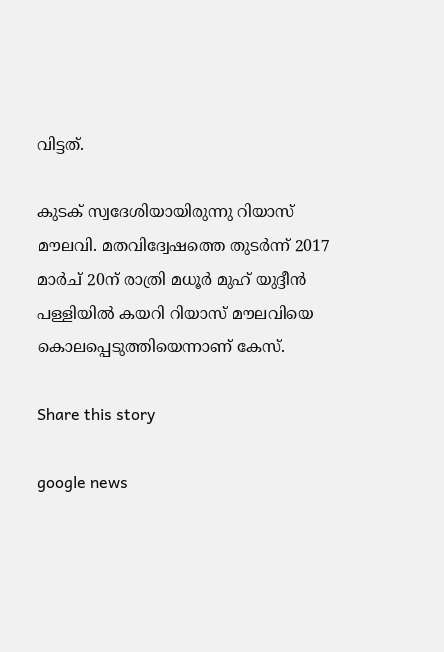വിട്ടത്.

കുടക് സ്വദേശിയായിരുന്നു റിയാസ് മൗലവി. മതവിദ്വേഷത്തെ തുടര്‍ന്ന് 2017 മാര്‍ച് 20ന് രാത്രി മധൂര്‍ മുഹ് യുദ്ദീന്‍ പള്ളിയില്‍ കയറി റിയാസ് മൗലവിയെ കൊലപ്പെടുത്തിയെന്നാണ് കേസ്.

Share this story

google news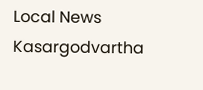Local News
Kasargodvartha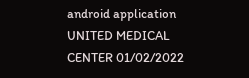android application
UNITED MEDICAL CENTER 01/02/2022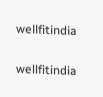wellfitindia

wellfitindia